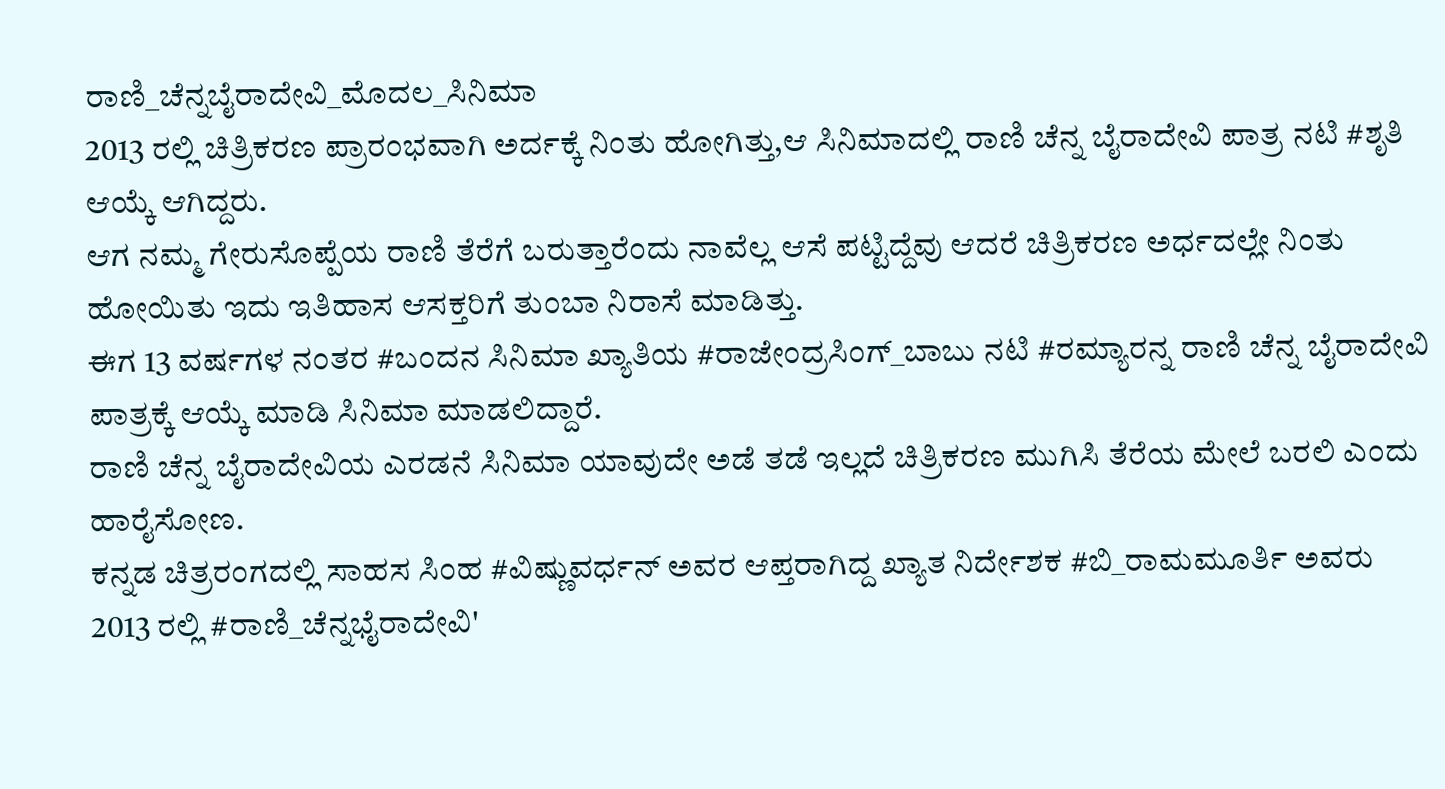ರಾಣಿ_ಚೆನ್ನಬೈರಾದೇವಿ_ಮೊದಲ_ಸಿನಿಮಾ
2013 ರಲ್ಲಿ ಚಿತ್ರಿಕರಣ ಪ್ರಾರಂಭವಾಗಿ ಅರ್ದಕ್ಕೆ ನಿಂತು ಹೋಗಿತ್ತು,ಆ ಸಿನಿಮಾದಲ್ಲಿ ರಾಣಿ ಚೆನ್ನ ಬೈರಾದೇವಿ ಪಾತ್ರ ನಟಿ #ಶೃತಿ ಆಯ್ಕೆ ಆಗಿದ್ದರು.
ಆಗ ನಮ್ಮ ಗೇರುಸೊಪ್ಪೆಯ ರಾಣಿ ತೆರೆಗೆ ಬರುತ್ತಾರೆಂದು ನಾವೆಲ್ಲ ಆಸೆ ಪಟ್ಟಿದ್ದೆವು ಆದರೆ ಚಿತ್ರಿಕರಣ ಅರ್ಧದಲ್ಲೇ ನಿಂತು ಹೋಯಿತು ಇದು ಇತಿಹಾಸ ಆಸಕ್ತರಿಗೆ ತುಂಬಾ ನಿರಾಸೆ ಮಾಡಿತ್ತು.
ಈಗ 13 ವರ್ಷಗಳ ನಂತರ #ಬಂದನ ಸಿನಿಮಾ ಖ್ಯಾತಿಯ #ರಾಜೇಂದ್ರಸಿಂಗ್_ಬಾಬು ನಟಿ #ರಮ್ಯಾರನ್ನ ರಾಣಿ ಚೆನ್ನ ಬೈರಾದೇವಿ ಪಾತ್ರಕ್ಕೆ ಆಯ್ಕೆ ಮಾಡಿ ಸಿನಿಮಾ ಮಾಡಲಿದ್ದಾರೆ.
ರಾಣಿ ಚೆನ್ನ ಬೈರಾದೇವಿಯ ಎರಡನೆ ಸಿನಿಮಾ ಯಾವುದೇ ಅಡೆ ತಡೆ ಇಲ್ಲದೆ ಚಿತ್ರಿಕರಣ ಮುಗಿಸಿ ತೆರೆಯ ಮೇಲೆ ಬರಲಿ ಎಂದು ಹಾರೈಸೋಣ.
ಕನ್ನಡ ಚಿತ್ರರಂಗದಲ್ಲಿ ಸಾಹಸ ಸಿಂಹ #ವಿಷ್ಣುವರ್ಧನ್ ಅವರ ಆಪ್ತರಾಗಿದ್ದ ಖ್ಯಾತ ನಿರ್ದೇಶಕ #ಬಿ_ರಾಮಮೂರ್ತಿ ಅವರು 2013 ರಲ್ಲಿ #ರಾಣಿ_ಚೆನ್ನಭೈರಾದೇವಿ'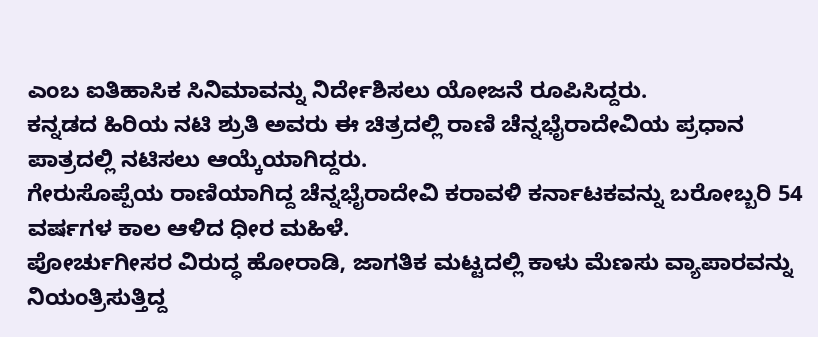ಎಂಬ ಐತಿಹಾಸಿಕ ಸಿನಿಮಾವನ್ನು ನಿರ್ದೇಶಿಸಲು ಯೋಜನೆ ರೂಪಿಸಿದ್ದರು.
ಕನ್ನಡದ ಹಿರಿಯ ನಟಿ ಶ್ರುತಿ ಅವರು ಈ ಚಿತ್ರದಲ್ಲಿ ರಾಣಿ ಚೆನ್ನಭೈರಾದೇವಿಯ ಪ್ರಧಾನ ಪಾತ್ರದಲ್ಲಿ ನಟಿಸಲು ಆಯ್ಕೆಯಾಗಿದ್ದರು.
ಗೇರುಸೊಪ್ಪೆಯ ರಾಣಿಯಾಗಿದ್ದ ಚೆನ್ನಭೈರಾದೇವಿ ಕರಾವಳಿ ಕರ್ನಾಟಕವನ್ನು ಬರೋಬ್ಬರಿ 54 ವರ್ಷಗಳ ಕಾಲ ಆಳಿದ ಧೀರ ಮಹಿಳೆ.
ಪೋರ್ಚುಗೀಸರ ವಿರುದ್ಧ ಹೋರಾಡಿ, ಜಾಗತಿಕ ಮಟ್ಟದಲ್ಲಿ ಕಾಳು ಮೆಣಸು ವ್ಯಾಪಾರವನ್ನು ನಿಯಂತ್ರಿಸುತ್ತಿದ್ದ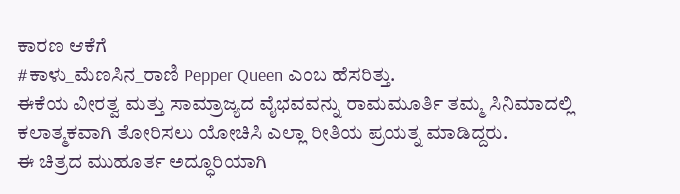ಕಾರಣ ಆಕೆಗೆ
#ಕಾಳು_ಮೆಣಸಿನ_ರಾಣಿ Pepper Queen ಎಂಬ ಹೆಸರಿತ್ತು.
ಈಕೆಯ ವೀರತ್ವ ಮತ್ತು ಸಾಮ್ರಾಜ್ಯದ ವೈಭವವನ್ನು ರಾಮಮೂರ್ತಿ ತಮ್ಮ ಸಿನಿಮಾದಲ್ಲಿ ಕಲಾತ್ಮಕವಾಗಿ ತೋರಿಸಲು ಯೋಚಿಸಿ ಎಲ್ಲಾ ರೀತಿಯ ಪ್ರಯತ್ನ ಮಾಡಿದ್ದರು.
ಈ ಚಿತ್ರದ ಮುಹೂರ್ತ ಅದ್ಧೂರಿಯಾಗಿ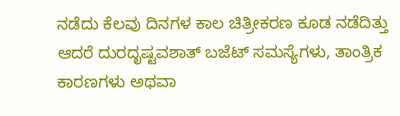ನಡೆದು ಕೆಲವು ದಿನಗಳ ಕಾಲ ಚಿತ್ರೀಕರಣ ಕೂಡ ನಡೆದಿತ್ತು ಆದರೆ ದುರದೃಷ್ಟವಶಾತ್ ಬಜೆಟ್ ಸಮಸ್ಯೆಗಳು, ತಾಂತ್ರಿಕ ಕಾರಣಗಳು ಅಥವಾ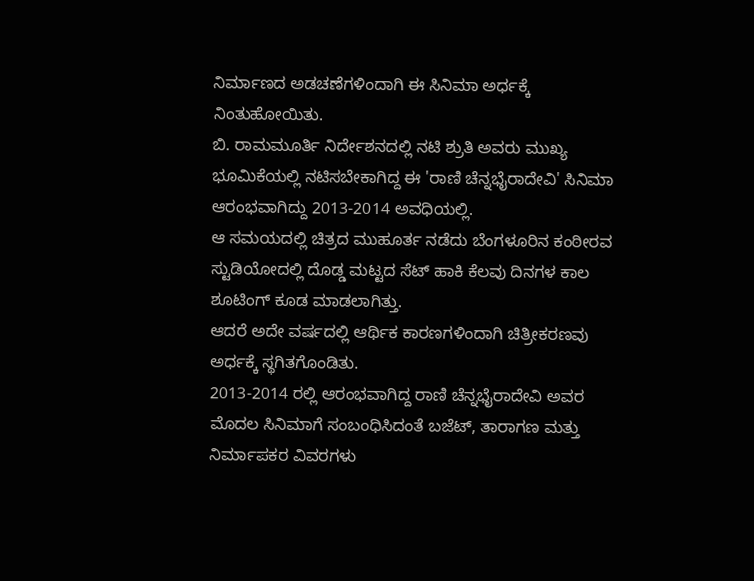ನಿರ್ಮಾಣದ ಅಡಚಣೆಗಳಿಂದಾಗಿ ಈ ಸಿನಿಮಾ ಅರ್ಧಕ್ಕೆ ನಿಂತುಹೋಯಿತು.
ಬಿ. ರಾಮಮೂರ್ತಿ ನಿರ್ದೇಶನದಲ್ಲಿ ನಟಿ ಶ್ರುತಿ ಅವರು ಮುಖ್ಯ ಭೂಮಿಕೆಯಲ್ಲಿ ನಟಿಸಬೇಕಾಗಿದ್ದ ಈ 'ರಾಣಿ ಚೆನ್ನಭೈರಾದೇವಿ' ಸಿನಿಮಾ ಆರಂಭವಾಗಿದ್ದು 2013-2014 ಅವಧಿಯಲ್ಲಿ.
ಆ ಸಮಯದಲ್ಲಿ ಚಿತ್ರದ ಮುಹೂರ್ತ ನಡೆದು ಬೆಂಗಳೂರಿನ ಕಂಠೀರವ ಸ್ಟುಡಿಯೋದಲ್ಲಿ ದೊಡ್ಡ ಮಟ್ಟದ ಸೆಟ್ ಹಾಕಿ ಕೆಲವು ದಿನಗಳ ಕಾಲ ಶೂಟಿಂಗ್ ಕೂಡ ಮಾಡಲಾಗಿತ್ತು.
ಆದರೆ ಅದೇ ವರ್ಷದಲ್ಲಿ ಆರ್ಥಿಕ ಕಾರಣಗಳಿಂದಾಗಿ ಚಿತ್ರೀಕರಣವು ಅರ್ಧಕ್ಕೆ ಸ್ಥಗಿತಗೊಂಡಿತು.
2013-2014 ರಲ್ಲಿ ಆರಂಭವಾಗಿದ್ದ ರಾಣಿ ಚೆನ್ನಭೈರಾದೇವಿ ಅವರ ಮೊದಲ ಸಿನಿಮಾಗೆ ಸಂಬಂಧಿಸಿದಂತೆ ಬಜೆಟ್, ತಾರಾಗಣ ಮತ್ತು ನಿರ್ಮಾಪಕರ ವಿವರಗಳು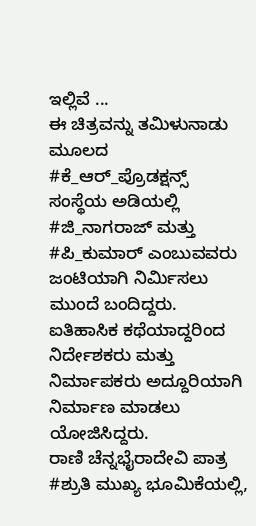ಇಲ್ಲಿವೆ ...
ಈ ಚಿತ್ರವನ್ನು ತಮಿಳುನಾಡು ಮೂಲದ #ಕೆ_ಆರ್_ಪ್ರೊಡಕ್ಷನ್ಸ್ ಸಂಸ್ಥೆಯ ಅಡಿಯಲ್ಲಿ #ಜಿ_ನಾಗರಾಜ್ ಮತ್ತು #ಪಿ_ಕುಮಾರ್ ಎಂಬುವವರು ಜಂಟಿಯಾಗಿ ನಿರ್ಮಿಸಲು ಮುಂದೆ ಬಂದಿದ್ದರು.
ಐತಿಹಾಸಿಕ ಕಥೆಯಾದ್ದರಿಂದ ನಿರ್ದೇಶಕರು ಮತ್ತು ನಿರ್ಮಾಪಕರು ಅದ್ದೂರಿಯಾಗಿ ನಿರ್ಮಾಣ ಮಾಡಲು ಯೋಜಿಸಿದ್ದರು.
ರಾಣಿ ಚೆನ್ನಭೈರಾದೇವಿ ಪಾತ್ರ #ಶ್ರುತಿ ಮುಖ್ಯ ಭೂಮಿಕೆಯಲ್ಲಿ,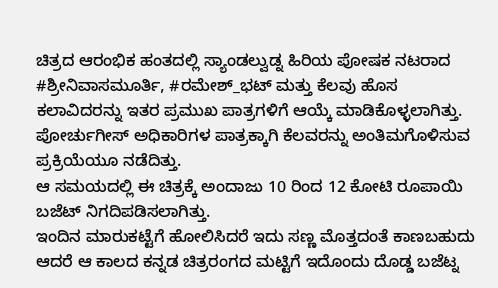ಚಿತ್ರದ ಆರಂಭಿಕ ಹಂತದಲ್ಲಿ ಸ್ಯಾಂಡಲ್ವುಡ್ನ ಹಿರಿಯ ಪೋಷಕ ನಟರಾದ #ಶ್ರೀನಿವಾಸಮೂರ್ತಿ, #ರಮೇಶ್_ಭಟ್ ಮತ್ತು ಕೆಲವು ಹೊಸ ಕಲಾವಿದರನ್ನು ಇತರ ಪ್ರಮುಖ ಪಾತ್ರಗಳಿಗೆ ಆಯ್ಕೆ ಮಾಡಿಕೊಳ್ಳಲಾಗಿತ್ತು.
ಪೋರ್ಚುಗೀಸ್ ಅಧಿಕಾರಿಗಳ ಪಾತ್ರಕ್ಕಾಗಿ ಕೆಲವರನ್ನು ಅಂತಿಮಗೊಳಿಸುವ ಪ್ರಕ್ರಿಯೆಯೂ ನಡೆದಿತ್ತು.
ಆ ಸಮಯದಲ್ಲಿ ಈ ಚಿತ್ರಕ್ಕೆ ಅಂದಾಜು 10 ರಿಂದ 12 ಕೋಟಿ ರೂಪಾಯಿ ಬಜೆಟ್ ನಿಗದಿಪಡಿಸಲಾಗಿತ್ತು.
ಇಂದಿನ ಮಾರುಕಟ್ಟೆಗೆ ಹೋಲಿಸಿದರೆ ಇದು ಸಣ್ಣ ಮೊತ್ತದಂತೆ ಕಾಣಬಹುದು ಆದರೆ ಆ ಕಾಲದ ಕನ್ನಡ ಚಿತ್ರರಂಗದ ಮಟ್ಟಿಗೆ ಇದೊಂದು ದೊಡ್ಡ ಬಜೆಟ್ನ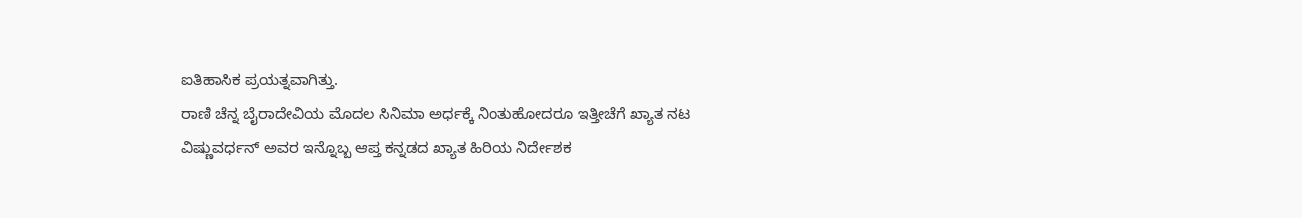ಐತಿಹಾಸಿಕ ಪ್ರಯತ್ನವಾಗಿತ್ತು.
ರಾಣಿ ಚೆನ್ನ ಬೈರಾದೇವಿಯ ಮೊದಲ ಸಿನಿಮಾ ಅರ್ಧಕ್ಕೆ ನಿಂತುಹೋದರೂ ಇತ್ತೀಚೆಗೆ ಖ್ಯಾತ ನಟ ವಿಷ್ಣುವರ್ಧನ್ ಅವರ ಇನ್ನೊಬ್ಬ ಆಪ್ತ ಕನ್ನಡದ ಖ್ಯಾತ ಹಿರಿಯ ನಿರ್ದೇಶಕ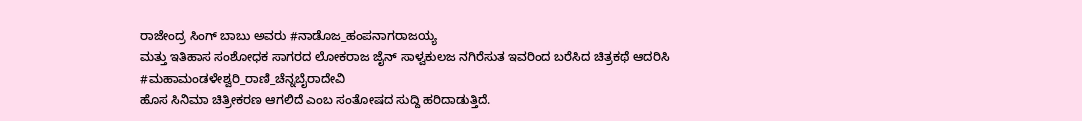ರಾಜೇಂದ್ರ ಸಿಂಗ್ ಬಾಬು ಅವರು #ನಾಡೊಜ_ಹಂಪನಾಗರಾಜಯ್ಯ
ಮತ್ತು ಇತಿಹಾಸ ಸಂಶೋಧಕ ಸಾಗರದ ಲೋಕರಾಜ ಜೈನ್ ಸಾಳ್ವಕುಲಜ ನಗಿರೆಸುತ ಇವರಿಂದ ಬರೆಸಿದ ಚಿತ್ರಕಥೆ ಆದರಿಸಿ
#ಮಹಾಮಂಡಳೇಶ್ವರಿ_ರಾಣಿ_ಚೆನ್ನಬೈರಾದೇವಿ
ಹೊಸ ಸಿನಿಮಾ ಚಿತ್ರೀಕರಣ ಆಗಲಿದೆ ಎಂಬ ಸಂತೋಷದ ಸುದ್ದಿ ಹರಿದಾಡುತ್ತಿದೆ.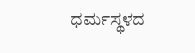ಧರ್ಮಸ್ಥಳದ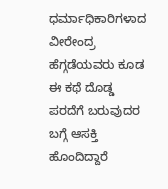ಧರ್ಮಾಧಿಕಾರಿಗಳಾದ ವೀರೇಂದ್ರ ಹೆಗ್ಗಡೆಯವರು ಕೂಡ ಈ ಕಥೆ ದೊಡ್ಡ ಪರದೆಗೆ ಬರುವುದರ ಬಗ್ಗೆ ಆಸಕ್ತಿ ಹೊಂದಿದ್ದಾರೆ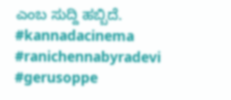ಎಂಬ ಸುದ್ದಿ ಹಬ್ಬಿದೆ.
#kannadacinema #ranichennabyradevi #gerusoppe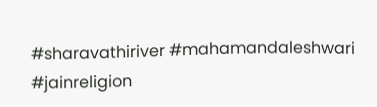#sharavathiriver #mahamandaleshwari #jainreligion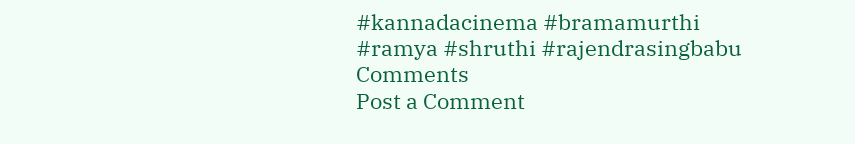#kannadacinema #bramamurthi
#ramya #shruthi #rajendrasingbabu
Comments
Post a Comment